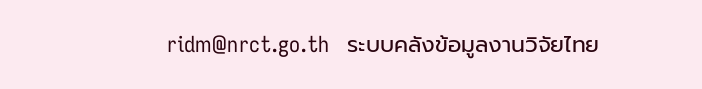ridm@nrct.go.th   ระบบคลังข้อมูลงานวิจัยไทย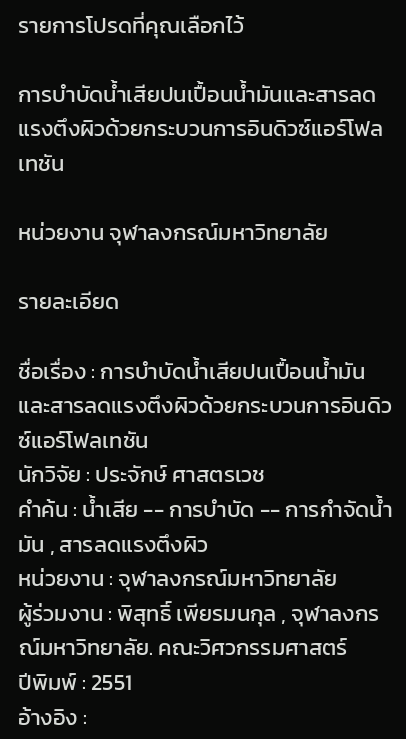รายการโปรดที่คุณเลือกไว้

การบำบัดน้ำเสียปนเปื้อนน้ำมันและสารลดแรงตึงผิวด้วยกระบวนการอินดิวซ์แอร์โฟลเทชัน

หน่วยงาน จุฬาลงกรณ์มหาวิทยาลัย

รายละเอียด

ชื่อเรื่อง : การบำบัดน้ำเสียปนเปื้อนน้ำมันและสารลดแรงตึงผิวด้วยกระบวนการอินดิวซ์แอร์โฟลเทชัน
นักวิจัย : ประจักษ์ ศาสตรเวช
คำค้น : น้ำเสีย -- การบำบัด -- การกำจัดน้ำมัน , สารลดแรงตึงผิว
หน่วยงาน : จุฬาลงกรณ์มหาวิทยาลัย
ผู้ร่วมงาน : พิสุทธิ์ เพียรมนกุล , จุฬาลงกรณ์มหาวิทยาลัย. คณะวิศวกรรมศาสตร์
ปีพิมพ์ : 2551
อ้างอิง :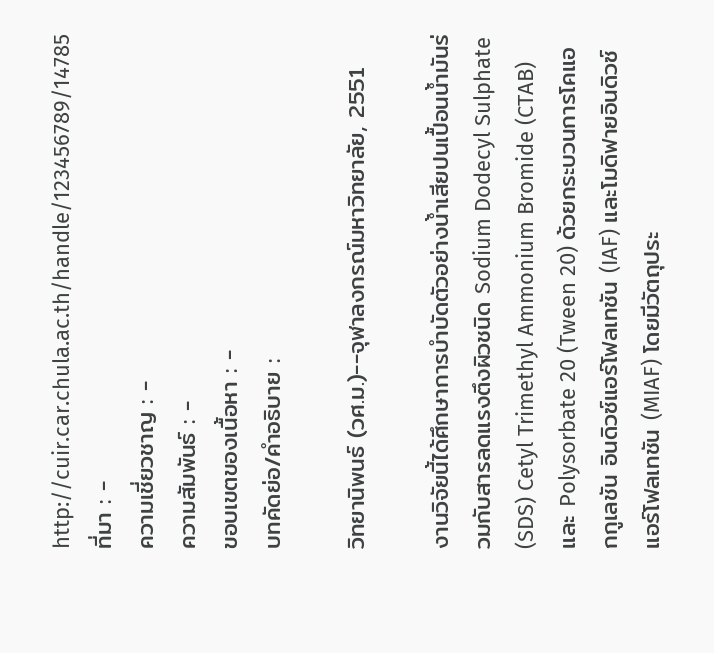http://cuir.car.chula.ac.th/handle/123456789/14785
ที่มา : -
ความเชี่ยวชาญ : -
ความสัมพันธ์ : -
ขอบเขตของเนื้อหา : -
บทคัดย่อ/คำอธิบาย :

วิทยานิพนธ์ (วศ.ม.)--จุฬาลงกรณ์มหาวิทยาลัย, 2551

งานวิจัยนี้ได้ศึกษาการบำบัดตัวอย่างน้ำเสียปนเปื้อนน้ำมันร่วมกับสารลดแรงตึงผิวชนิด Sodium Dodecyl Sulphate (SDS) Cetyl Trimethyl Ammonium Bromide (CTAB) และ Polysorbate 20 (Tween 20) ด้วยกระบวนการโคแอกกูเลชัน อินดิวซ์แอร์โฟลเทชัน (IAF) และโมดิฟายอินดิวซ์แอร์โฟลเทชัน (MIAF) โดยมีวัตถุประ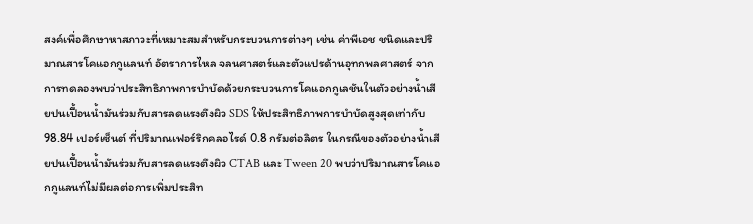สงค์เพื่อศึกษาหาสภาวะที่เหมาะสมสำหรับกระบวนการต่างๆ เช่น ค่าพีเอช ชนิดและปริมาณสารโคแอกกูแลนท์ อัตราการไหล จลนศาสตร์และตัวแปรด้านอุทกพลศาสตร์ จากการทดลองพบว่าประสิทธิภาพการบำบัดด้วยกระบวนการโคแอกกูเลชันในตัวอย่างน้ำเสียปนเปื้อนน้ำมันร่วมกับสารลดแรงตึงผิว SDS ให้ประสิทธิภาพการบำบัดสูงสุดเท่ากับ 98.84 เปอร์เซ็นต์ ที่ปริมาณเฟอร์ริกคลอไรด์ 0.8 กรัมต่อลิตร ในกรณีของตัวอย่างน้ำเสียปนเปื้อนน้ำมันร่วมกับสารลดแรงตึงผิว CTAB และ Tween 20 พบว่าปริมาณสารโคแอกกูแลนท์ไม่มีผลต่อการเพิ่มประสิท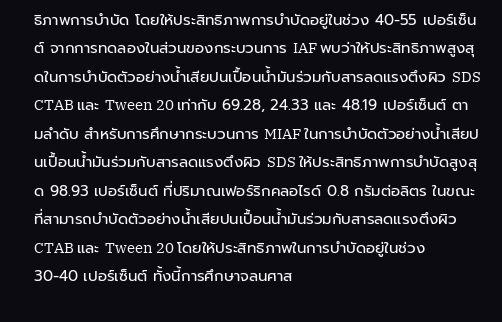ธิภาพการบำบัด โดยให้ประสิทธิภาพการบำบัดอยู่ในช่วง 40-55 เปอร์เซ็นต์ จากการทดลองในส่วนของกระบวนการ IAF พบว่าให้ประสิทธิภาพสูงสุดในการบำบัดตัวอย่างน้ำเสียปนเปื้อนน้ำมันร่วมกับสารลดแรงตึงผิว SDS CTAB และ Tween 20 เท่ากับ 69.28, 24.33 และ 48.19 เปอร์เซ็นต์ ตามลำดับ สำหรับการศึกษากระบวนการ MIAF ในการบำบัดตัวอย่างน้ำเสียปนเปื้อนน้ำมันร่วมกับสารลดแรงตึงผิว SDS ให้ประสิทธิภาพการบำบัดสูงสุด 98.93 เปอร์เซ็นต์ ที่ปริมาณเฟอร์ริกคลอไรด์ 0.8 กรัมต่อลิตร ในขณะที่สามารถบำบัดตัวอย่างน้ำเสียปนเปื้อนน้ำมันร่วมกับสารลดแรงตึงผิว CTAB และ Tween 20 โดยให้ประสิทธิภาพในการบำบัดอยู่ในช่วง 30-40 เปอร์เซ็นต์ ทั้งนี้การศึกษาจลนศาส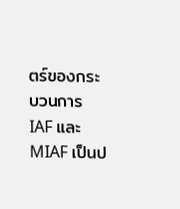ตร์ของกระบวนการ IAF และ MIAF เป็นป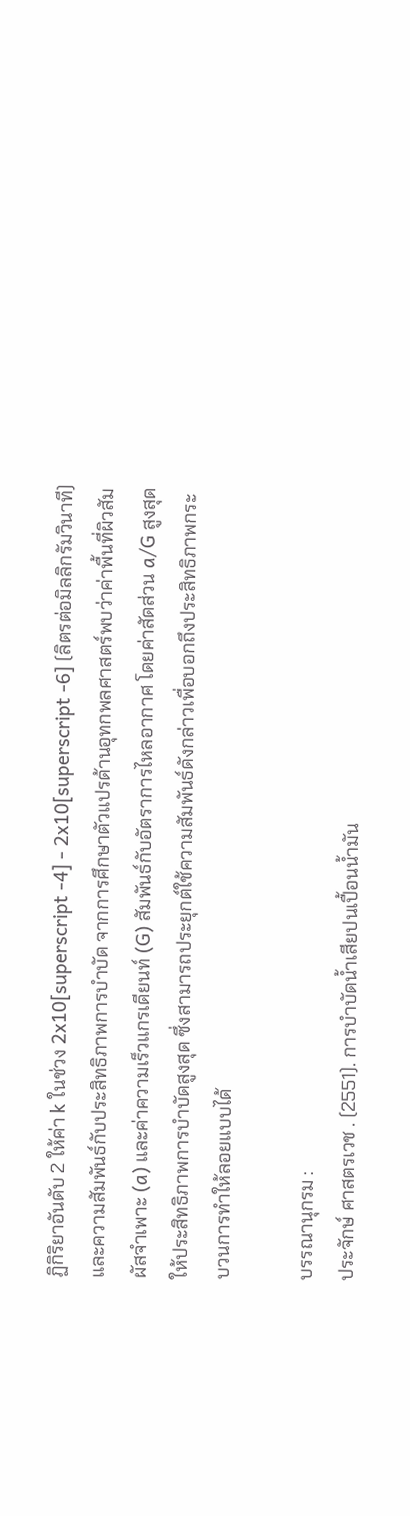ฏิกิริยาอันดับ 2 ให้ค่า k ในช่วง 2x10[superscript -4] - 2x10[superscript -6] (ลิตรต่อมิลลิกรัมวินาที) และความสัมพันธ์กับประสิทธิภาพการบำบัด จากการศึกษาตัวแปรด้านอุทกพลศาสตร์พบว่าค่าพื้นที่ผิวสัมผัสจำเพาะ (a) และค่าความเร็วแกรเดียนท์ (G) สัมพันธ์กับอัตราการไหลอากาศ โดยค่าสัดส่วน a/G สูงสุดให้ประสิทธิภาพการบำบัดสูงสุด ซึ่งสามารถประยุกต์ใช้ความสัมพันธ์ดังกล่าวเพื่อบอกถึงประสิทธิภาพกระบวนการทำให้ลอยแบบได้

บรรณานุกรม :
ประจักษ์ ศาสตรเวช . (2551). การบำบัดน้ำเสียปนเปื้อนน้ำมัน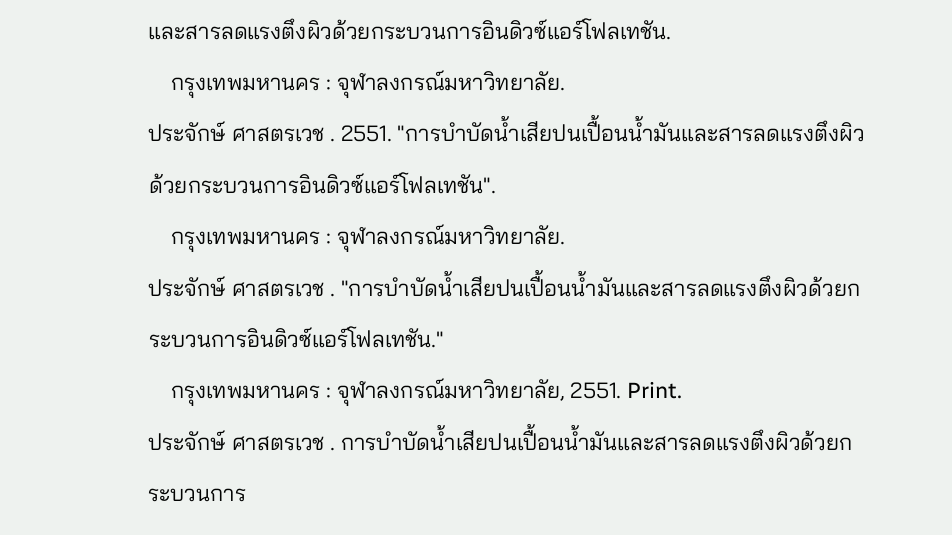และสารลดแรงตึงผิวด้วยกระบวนการอินดิวซ์แอร์โฟลเทชัน.
    กรุงเทพมหานคร : จุฬาลงกรณ์มหาวิทยาลัย.
ประจักษ์ ศาสตรเวช . 2551. "การบำบัดน้ำเสียปนเปื้อนน้ำมันและสารลดแรงตึงผิวด้วยกระบวนการอินดิวซ์แอร์โฟลเทชัน".
    กรุงเทพมหานคร : จุฬาลงกรณ์มหาวิทยาลัย.
ประจักษ์ ศาสตรเวช . "การบำบัดน้ำเสียปนเปื้อนน้ำมันและสารลดแรงตึงผิวด้วยกระบวนการอินดิวซ์แอร์โฟลเทชัน."
    กรุงเทพมหานคร : จุฬาลงกรณ์มหาวิทยาลัย, 2551. Print.
ประจักษ์ ศาสตรเวช . การบำบัดน้ำเสียปนเปื้อนน้ำมันและสารลดแรงตึงผิวด้วยกระบวนการ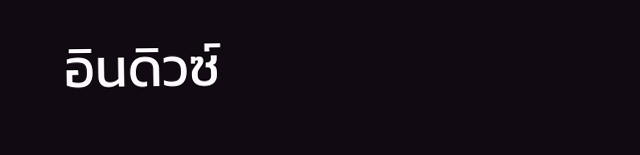อินดิวซ์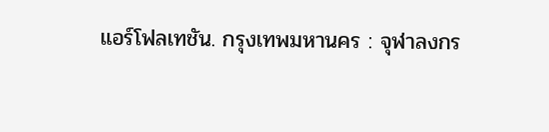แอร์โฟลเทชัน. กรุงเทพมหานคร : จุฬาลงกร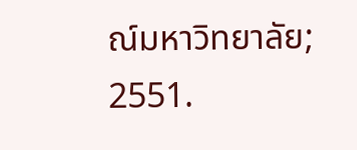ณ์มหาวิทยาลัย; 2551.